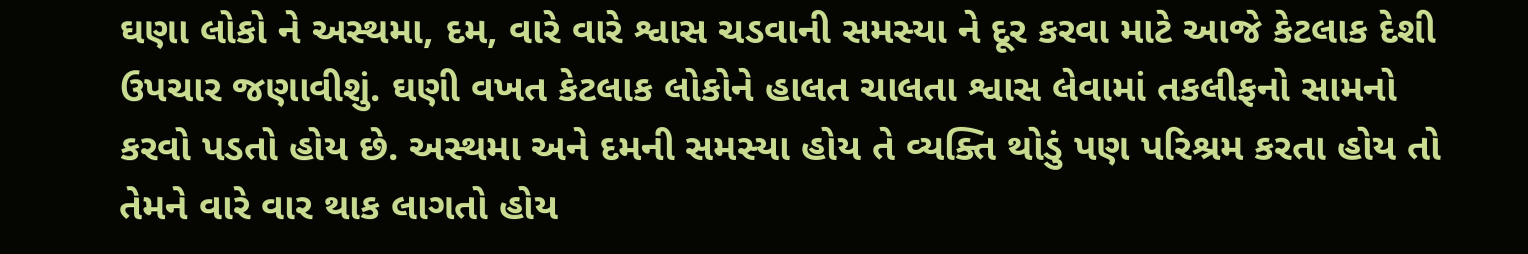ઘણા લોકો ને અસ્થમા, દમ, વારે વારે શ્વાસ ચડવાની સમસ્યા ને દૂર કરવા માટે આજે કેટલાક દેશી ઉપચાર જણાવીશું. ઘણી વખત કેટલાક લોકોને હાલત ચાલતા શ્વાસ લેવામાં તકલીફનો સામનો કરવો પડતો હોય છે. અસ્થમા અને દમની સમસ્યા હોય તે વ્યક્તિ થોડું પણ પરિશ્રમ કરતા હોય તો તેમને વારે વાર થાક લાગતો હોય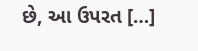છે, આ ઉપરત […]